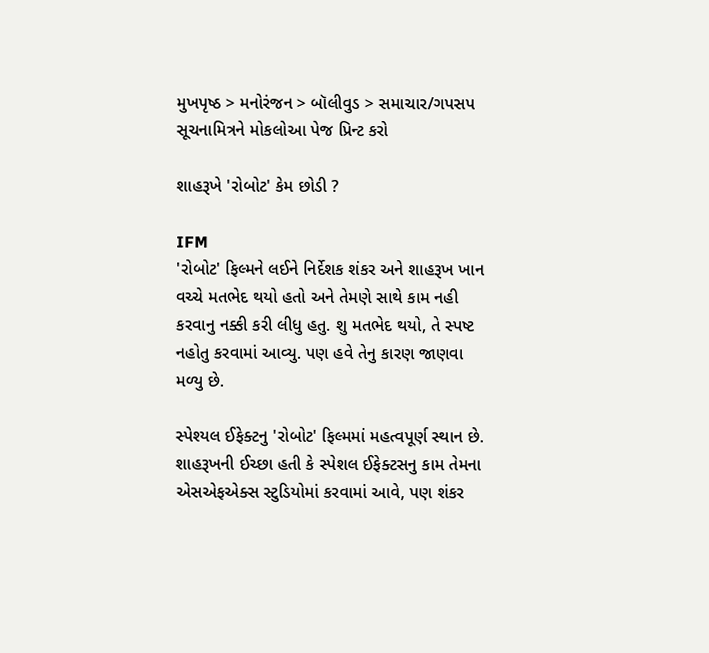મુખપૃષ્ઠ > મનોરંજન > બૉલીવુડ > સમાચાર/ગપસપ
સૂચનામિત્રને મોકલોઆ પેજ પ્રિન્ટ કરો

શાહરૂખે 'રોબોટ' કેમ છોડી ?

IFM
'રોબોટ' ફિલ્મને લઈને નિર્દેશક શંકર અને શાહરૂખ ખાન વચ્ચે મતભેદ થયો હતો અને તેમણે સાથે કામ નહી કરવાનુ નક્કી કરી લીધુ હતુ. શુ મતભેદ થયો, તે સ્પષ્ટ નહોતુ કરવામાં આવ્યુ. પણ હવે તેનુ કારણ જાણવા મળ્યુ છે.

સ્પેશ્યલ ઈફેક્ટનુ 'રોબોટ' ફિલ્મમાં મહત્વપૂર્ણ સ્થાન છે. શાહરૂખની ઈચ્છા હતી કે સ્પેશલ ઈફેક્ટસનુ કામ તેમના એસએફએક્સ સ્ટુડિયોમાં કરવામાં આવે, પણ શંકર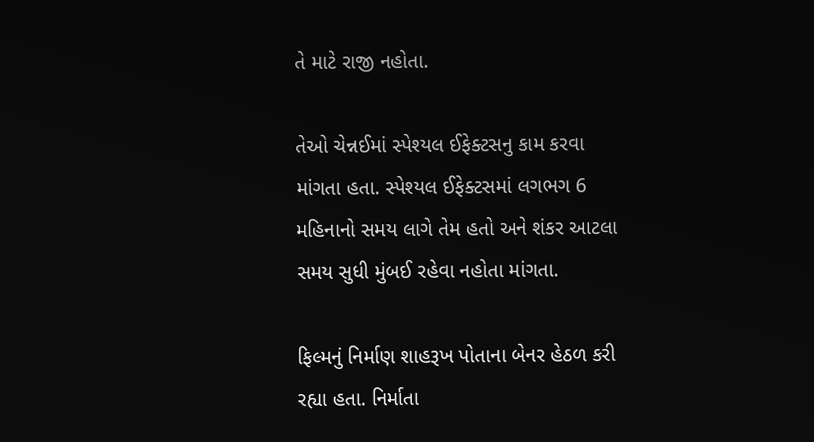તે માટે રાજી નહોતા.

તેઓ ચેન્નઈમાં સ્પેશ્યલ ઈફેક્ટસનુ કામ કરવા માંગતા હતા. સ્પેશ્યલ ઈફેક્ટસમાં લગભગ 6 મહિનાનો સમય લાગે તેમ હતો અને શંકર આટલા સમય સુધી મુંબઈ રહેવા નહોતા માંગતા.

ફિલ્મનું નિર્માણ શાહરૂખ પોતાના બેનર હેઠળ કરી રહ્યા હતા. નિર્માતા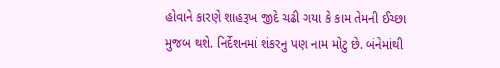હોવાને કારણે શાહરૂખ જીદે ચઢી ગયા કે કામ તેમની ઈચ્છા મુજબ થશે. નિર્દેશનમાં શંકરનુ પણ નામ મોટુ છે. બંનેમાંથી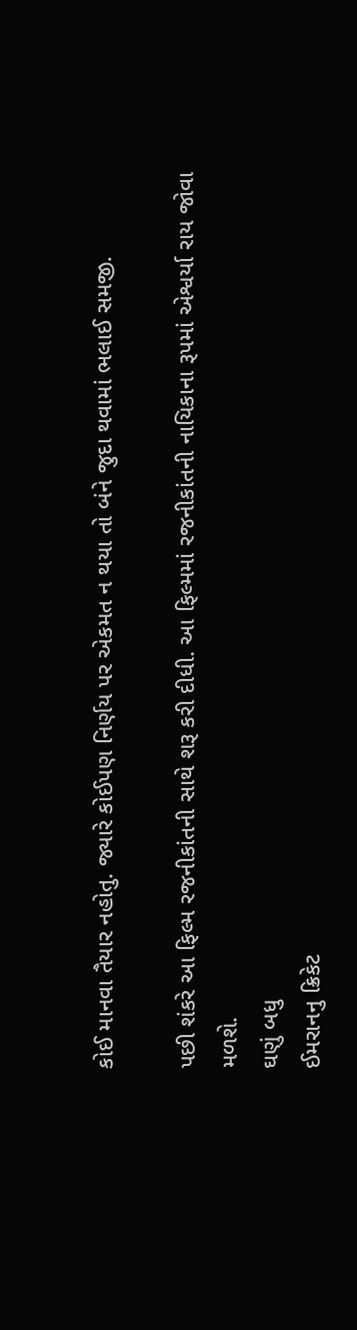કોઈ માનવા તૈયાર નહોતુ. જ્યારે કોઈપણ નિર્ણય પર એકમત ન થયા તો બંને જુદા થવામાં ભલાઈ સમજી.

પછી શંકરે આ ફિલ્મ રજનીકાંતની સાથે શરૂ કરી દીધી. આ ફિલ્મમાં રજનીકાંતની નાયિકાના રૂપમાં એશ્વર્યા રાય જોવા મળશે.
ઘણું બધુ
ઈમરાનનુ ક્રિકેટ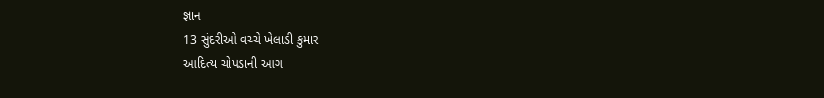જ્ઞાન
13 સુંદરીઓ વચ્ચે ખેલાડી કુમાર
આદિત્ય ચોપડાની આગ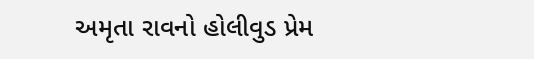અમૃતા રાવનો હોલીવુડ પ્રેમ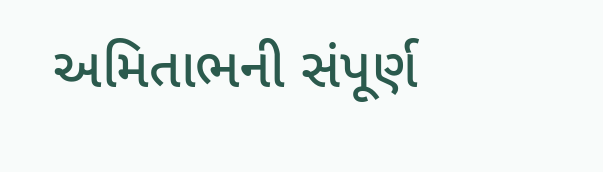અમિતાભની સંપૂર્ણ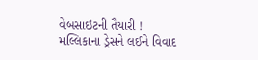વેબસાઇટની તૈયારી !
મલ્લિકાના ડ્રેસને લઈને વિવાદ